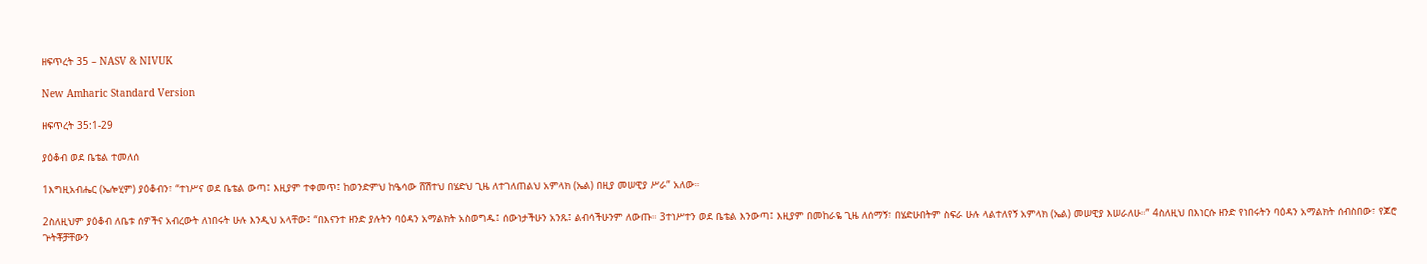ዘፍጥረት 35 – NASV & NIVUK

New Amharic Standard Version

ዘፍጥረት 35:1-29

ያዕቆብ ወደ ቤቴል ተመለሰ

1እግዚአብሔር (ኤሎሂም) ያዕቆብን፣ “ተነሥና ወደ ቤቴል ውጣ፤ እዚያም ተቀመጥ፤ ከወንድምህ ከዔሳው ሸሽተህ በሄድህ ጊዜ ለተገለጠልህ አምላክ (ኤል) በዚያ መሠዊያ ሥራ” አለው።

2ስለዚህም ያዕቆብ ለቤቱ ሰዎችና አብረውት ለነበሩት ሁሉ እንዲህ አላቸው፤ “በእናንተ ዘንድ ያሉትን ባዕዳን አማልክት አስወግዱ፤ ሰውነታችሁን አንጹ፤ ልብሳችሁንም ለውጡ። 3ተነሥተን ወደ ቤቴል እንውጣ፤ እዚያም በመከራዬ ጊዜ ለሰማኝ፣ በሄድሁበትም ስፍራ ሁሉ ላልተለየኝ አምላክ (ኤል) መሠዊያ እሠራለሁ።” 4ስለዚህ በእነርሱ ዘንድ የነበሩትን ባዕዳን አማልክት ሰብስበው፣ የጆሮ ጕትቾቻቸውን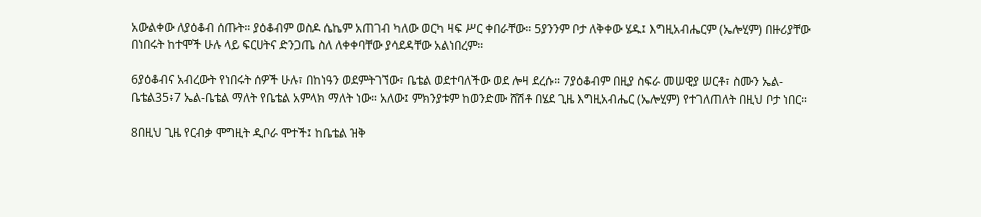አውልቀው ለያዕቆብ ሰጡት። ያዕቆብም ወስዶ ሴኬም አጠገብ ካለው ወርካ ዛፍ ሥር ቀበራቸው። 5ያንንም ቦታ ለቅቀው ሄዱ፤ እግዚአብሔርም (ኤሎሂም) በዙሪያቸው በነበሩት ከተሞች ሁሉ ላይ ፍርሀትና ድንጋጤ ስለ ለቀቀባቸው ያሳደዳቸው አልነበረም።

6ያዕቆብና አብረውት የነበሩት ሰዎች ሁሉ፣ በከነዓን ወደምትገኘው፣ ቤቴል ወደተባለችው ወደ ሎዛ ደረሱ። 7ያዕቆብም በዚያ ስፍራ መሠዊያ ሠርቶ፣ ስሙን ኤል-ቤቴል35፥7 ኤል-ቤቴል ማለት የቤቴል አምላክ ማለት ነው። አለው፤ ምክንያቱም ከወንድሙ ሸሽቶ በሄደ ጊዜ እግዚአብሔር (ኤሎሂም) የተገለጠለት በዚህ ቦታ ነበር።

8በዚህ ጊዜ የርብቃ ሞግዚት ዲቦራ ሞተች፤ ከቤቴል ዝቅ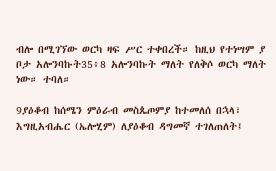ብሎ በሚገኘው ወርካ ዛፍ ሥር ተቀበረች። ከዚህ የተነሣም ያ ቦታ አሎንባኩት35፥8 አሎንባኩት ማለት የለቅሶ ወርካ ማለት ነው። ተባለ።

9ያዕቆብ ከሰሜን ምዕራብ መስጴጦምያ ከተመለሰ በኋላ፣ እግዚአብሔር (ኤሎሂም) ለያዕቆብ ዳግመኛ ተገለጠለት፤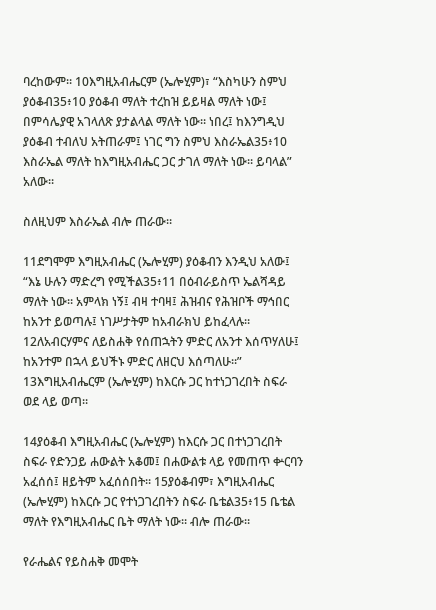ባረከውም። 10እግዚአብሔርም (ኤሎሂም)፣ “እስካሁን ስምህ ያዕቆብ35፥10 ያዕቆብ ማለት ተረከዝ ይይዛል ማለት ነው፤ በምሳሌያዊ አገላለጽ ያታልላል ማለት ነው። ነበረ፤ ከእንግዲህ ያዕቆብ ተብለህ አትጠራም፤ ነገር ግን ስምህ እስራኤል35፥10 እስራኤል ማለት ከእግዚአብሔር ጋር ታገለ ማለት ነው። ይባላል” አለው።

ስለዚህም እስራኤል ብሎ ጠራው።

11ደግሞም እግዚአብሔር (ኤሎሂም) ያዕቆብን እንዲህ አለው፤ “እኔ ሁሉን ማድረግ የሚችል35፥11 በዕብራይስጥ ኤልሻዳይ ማለት ነው። አምላክ ነኝ፤ ብዛ ተባዛ፤ ሕዝብና የሕዝቦች ማኅበር ከአንተ ይወጣሉ፤ ነገሥታትም ከአብራክህ ይከፈላሉ። 12ለአብርሃምና ለይስሐቅ የሰጠኋትን ምድር ለአንተ እሰጥሃለሁ፤ ከአንተም በኋላ ይህችኑ ምድር ለዘርህ እሰጣለሁ።” 13እግዚአብሔርም (ኤሎሂም) ከእርሱ ጋር ከተነጋገረበት ስፍራ ወደ ላይ ወጣ።

14ያዕቆብ እግዚአብሔር (ኤሎሂም) ከእርሱ ጋር በተነጋገረበት ስፍራ የድንጋይ ሐውልት አቆመ፤ በሐውልቱ ላይ የመጠጥ ቍርባን አፈሰሰ፤ ዘይትም አፈሰሰበት። 15ያዕቆብም፣ እግዚአብሔር (ኤሎሂም) ከእርሱ ጋር የተነጋገረበትን ስፍራ ቤቴል35፥15 ቤቴል ማለት የእግዚአብሔር ቤት ማለት ነው። ብሎ ጠራው።

የራሔልና የይስሐቅ መሞት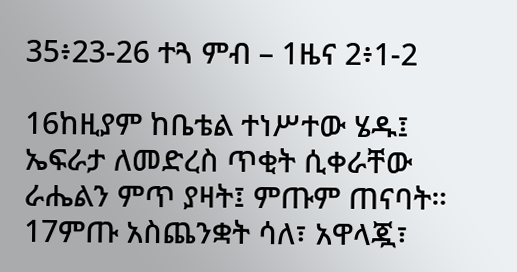35፥23-26 ተጓ ምብ – 1ዜና 2፥1-2

16ከዚያም ከቤቴል ተነሥተው ሄዱ፤ ኤፍራታ ለመድረስ ጥቂት ሲቀራቸው ራሔልን ምጥ ያዛት፤ ምጡም ጠናባት። 17ምጡ አስጨንቋት ሳለ፣ አዋላጇ፣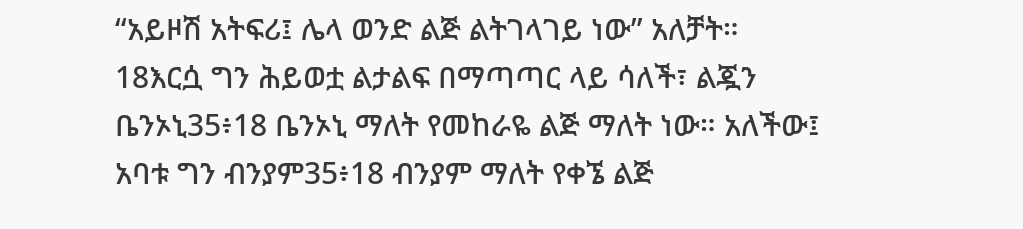“አይዞሽ አትፍሪ፤ ሌላ ወንድ ልጅ ልትገላገይ ነው” አለቻት። 18እርሷ ግን ሕይወቷ ልታልፍ በማጣጣር ላይ ሳለች፣ ልጇን ቤንኦኒ35፥18 ቤንኦኒ ማለት የመከራዬ ልጅ ማለት ነው። አለችው፤ አባቱ ግን ብንያም35፥18 ብንያም ማለት የቀኜ ልጅ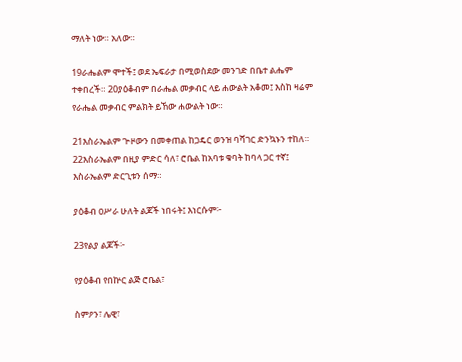ማለት ነው። አለው።

19ራሔልም ሞተች፤ ወደ ኤፍራታ በሚወስደው መንገድ በቤተ ልሔም ተቀበረች። 20ያዕቆብም በራሔል መቃብር ላይ ሐውልት አቆመ፤ እስከ ዛሬም የራሔል መቃብር ምልክት ይኸው ሐውልት ነው።

21እስራኤልም ጕዞውን በመቀጠል ከጋዴር ወንዝ ባሻገር ድንኳኑን ተከለ። 22እስራኤልም በዚያ ምድር ሳለ፣ ሮቤል ከአባቱ ቁባት ከባላ ጋር ተኛ፤ እስራኤልም ድርጊቱን ሰማ።

ያዕቆብ ዐሥራ ሁለት ልጆች ነበሩት፤ እነርሱም፦

23የልያ ልጆች፦

የያዕቆብ የበኵር ልጅ ሮቤል፣

ስምዖን፣ ሌዊ፣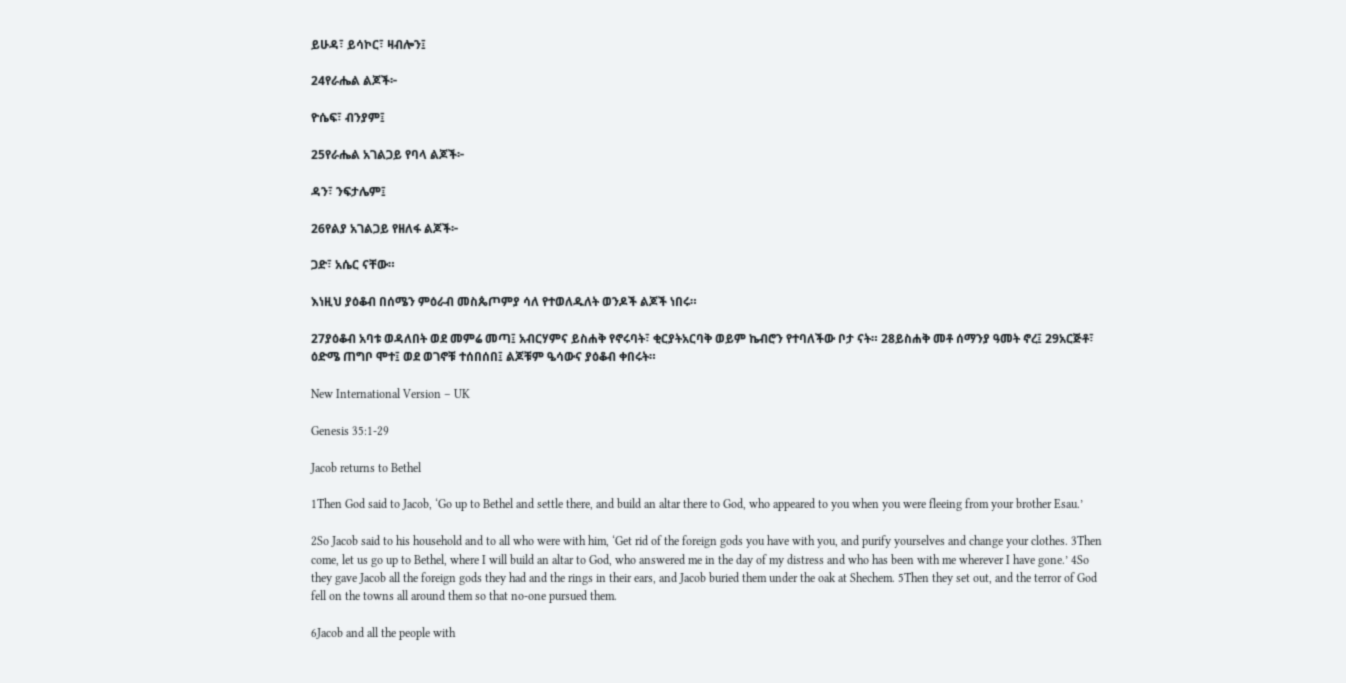ይሁዳ፣ ይሳኮር፣ ዛብሎን፤

24የራሔል ልጆች፦

ዮሴፍ፣ ብንያም፤

25የራሔል አገልጋይ የባላ ልጆች፦

ዳን፣ ንፍታሌም፤

26የልያ አገልጋይ የዘለፋ ልጆች፦

ጋድ፣ አሴር ናቸው።

እነዚህ ያዕቆብ በሰሜን ምዕራብ መስጴጦምያ ሳለ የተወለዱለት ወንዶች ልጆች ነበሩ።

27ያዕቆብ አባቱ ወዳለበት ወደ መምሬ መጣ፤ አብርሃምና ይስሐቅ የኖሩባት፣ ቂርያትአርባቅ ወይም ኬብሮን የተባለችው ቦታ ናት። 28ይስሐቅ መቶ ሰማንያ ዓመት ኖረ፤ 29አርጅቶ፣ ዕድሜ ጠግቦ ሞተ፤ ወደ ወገኖቹ ተሰበሰበ፤ ልጆቹም ዔሳውና ያዕቆብ ቀበሩት።

New International Version – UK

Genesis 35:1-29

Jacob returns to Bethel

1Then God said to Jacob, ‘Go up to Bethel and settle there, and build an altar there to God, who appeared to you when you were fleeing from your brother Esau.’

2So Jacob said to his household and to all who were with him, ‘Get rid of the foreign gods you have with you, and purify yourselves and change your clothes. 3Then come, let us go up to Bethel, where I will build an altar to God, who answered me in the day of my distress and who has been with me wherever I have gone.’ 4So they gave Jacob all the foreign gods they had and the rings in their ears, and Jacob buried them under the oak at Shechem. 5Then they set out, and the terror of God fell on the towns all around them so that no-one pursued them.

6Jacob and all the people with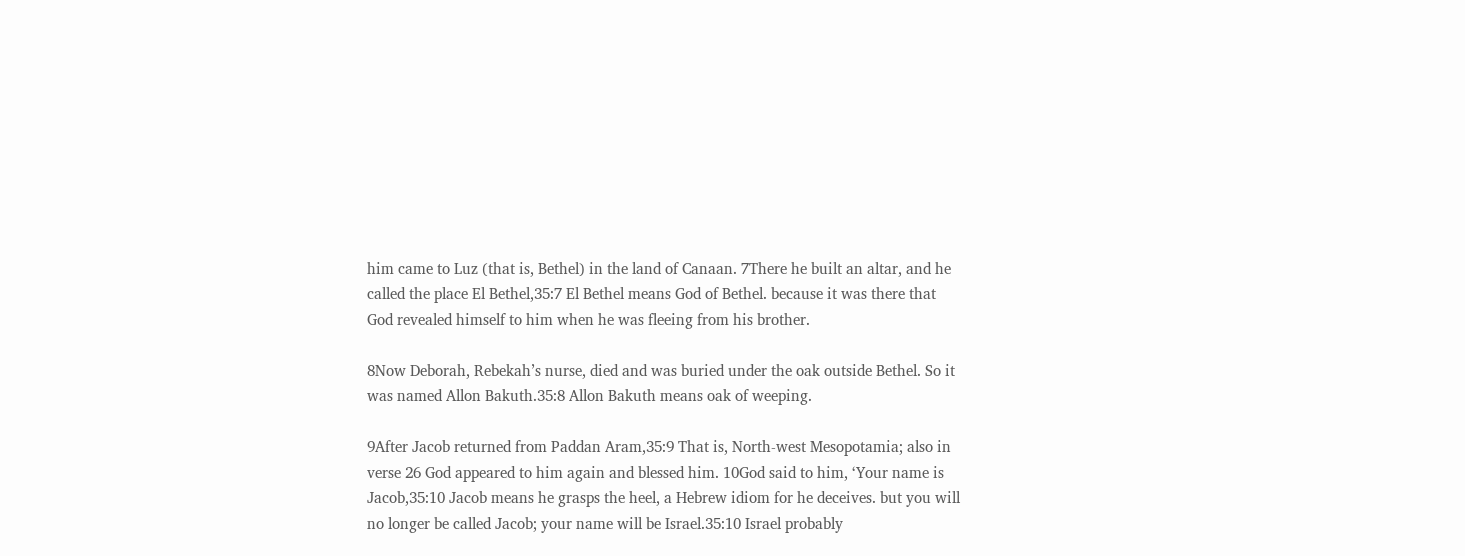him came to Luz (that is, Bethel) in the land of Canaan. 7There he built an altar, and he called the place El Bethel,35:7 El Bethel means God of Bethel. because it was there that God revealed himself to him when he was fleeing from his brother.

8Now Deborah, Rebekah’s nurse, died and was buried under the oak outside Bethel. So it was named Allon Bakuth.35:8 Allon Bakuth means oak of weeping.

9After Jacob returned from Paddan Aram,35:9 That is, North-west Mesopotamia; also in verse 26 God appeared to him again and blessed him. 10God said to him, ‘Your name is Jacob,35:10 Jacob means he grasps the heel, a Hebrew idiom for he deceives. but you will no longer be called Jacob; your name will be Israel.35:10 Israel probably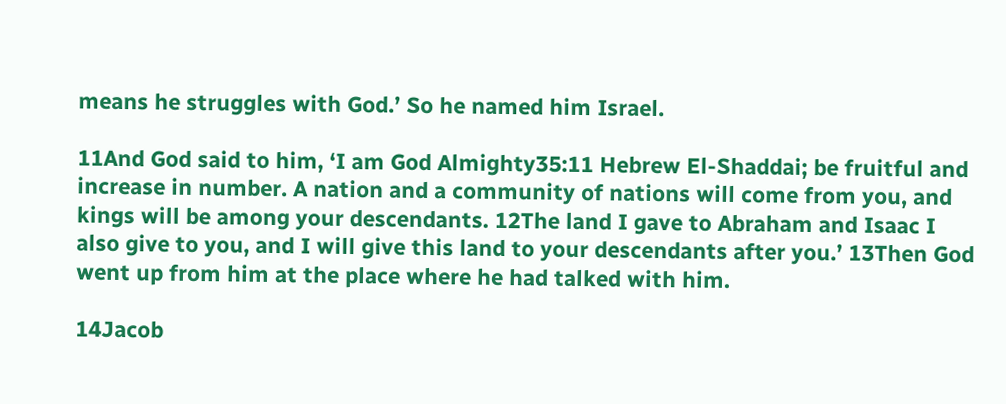means he struggles with God.’ So he named him Israel.

11And God said to him, ‘I am God Almighty35:11 Hebrew El-Shaddai; be fruitful and increase in number. A nation and a community of nations will come from you, and kings will be among your descendants. 12The land I gave to Abraham and Isaac I also give to you, and I will give this land to your descendants after you.’ 13Then God went up from him at the place where he had talked with him.

14Jacob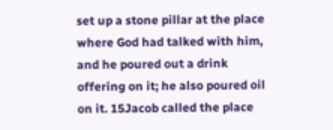set up a stone pillar at the place where God had talked with him, and he poured out a drink offering on it; he also poured oil on it. 15Jacob called the place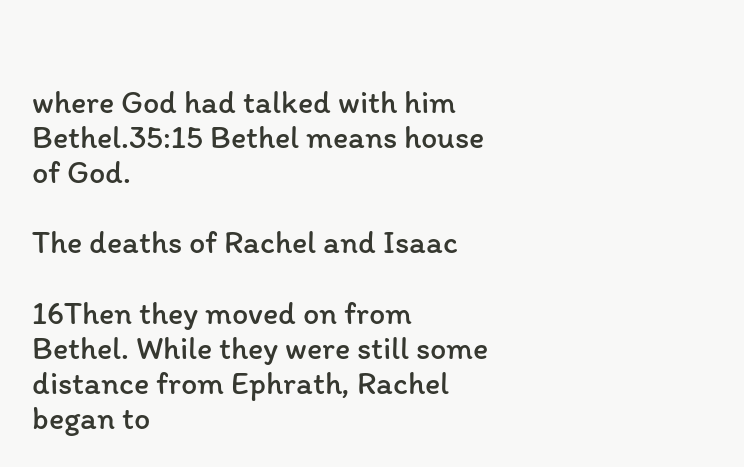where God had talked with him Bethel.35:15 Bethel means house of God.

The deaths of Rachel and Isaac

16Then they moved on from Bethel. While they were still some distance from Ephrath, Rachel began to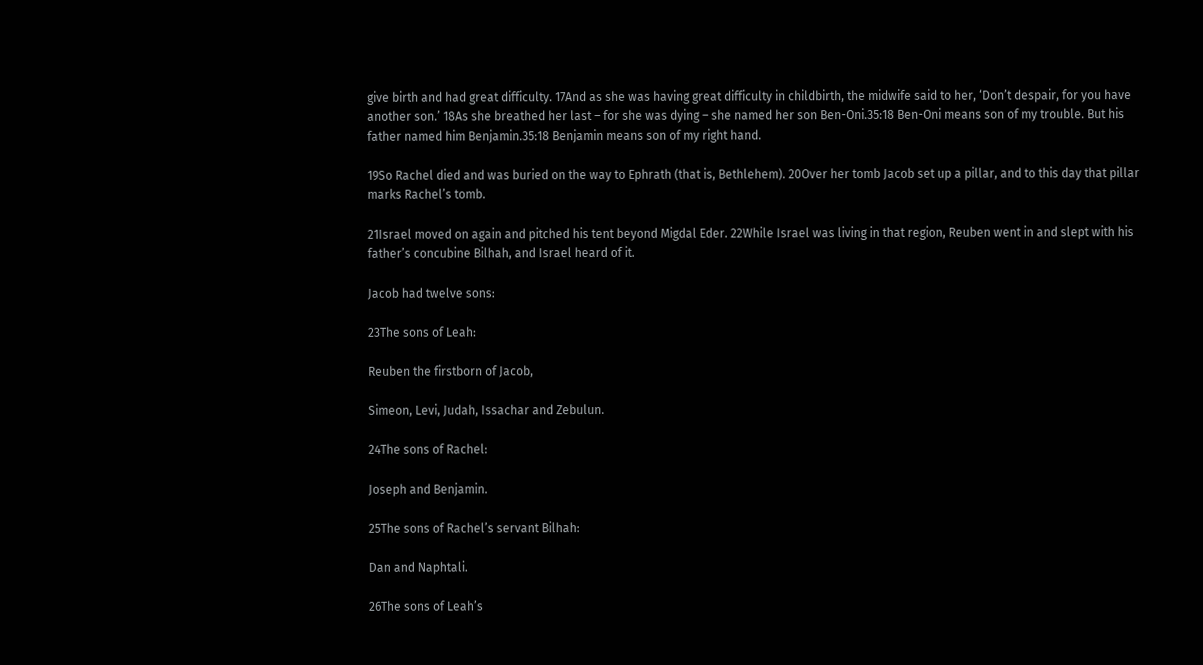give birth and had great difficulty. 17And as she was having great difficulty in childbirth, the midwife said to her, ‘Don’t despair, for you have another son.’ 18As she breathed her last – for she was dying – she named her son Ben-Oni.35:18 Ben-Oni means son of my trouble. But his father named him Benjamin.35:18 Benjamin means son of my right hand.

19So Rachel died and was buried on the way to Ephrath (that is, Bethlehem). 20Over her tomb Jacob set up a pillar, and to this day that pillar marks Rachel’s tomb.

21Israel moved on again and pitched his tent beyond Migdal Eder. 22While Israel was living in that region, Reuben went in and slept with his father’s concubine Bilhah, and Israel heard of it.

Jacob had twelve sons:

23The sons of Leah:

Reuben the firstborn of Jacob,

Simeon, Levi, Judah, Issachar and Zebulun.

24The sons of Rachel:

Joseph and Benjamin.

25The sons of Rachel’s servant Bilhah:

Dan and Naphtali.

26The sons of Leah’s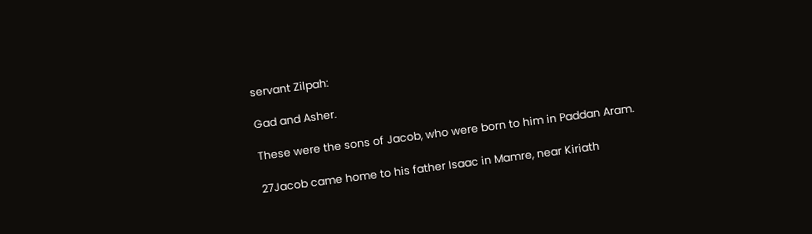servant Zilpah:

Gad and Asher.

These were the sons of Jacob, who were born to him in Paddan Aram.

27Jacob came home to his father Isaac in Mamre, near Kiriath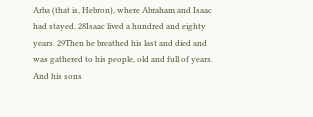Arba (that is, Hebron), where Abraham and Isaac had stayed. 28Isaac lived a hundred and eighty years. 29Then he breathed his last and died and was gathered to his people, old and full of years. And his sons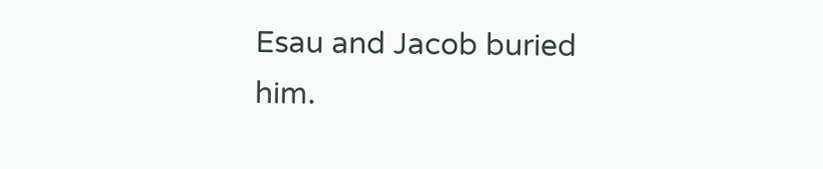Esau and Jacob buried him.